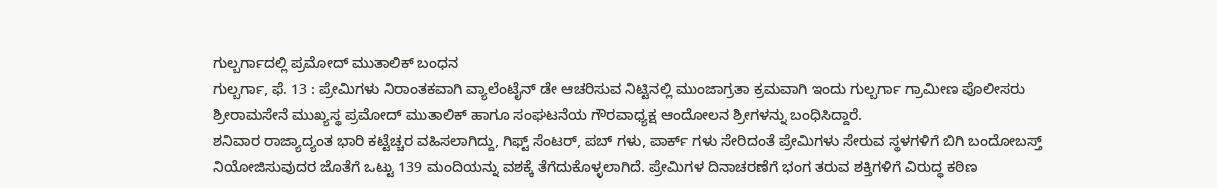ಗುಲ್ಬರ್ಗಾದಲ್ಲಿ ಪ್ರಮೋದ್ ಮುತಾಲಿಕ್ ಬಂಧನ
ಗುಲ್ಬರ್ಗಾ, ಫೆ. 13 : ಪ್ರೇಮಿಗಳು ನಿರಾಂತಕವಾಗಿ ವ್ಯಾಲೆಂಟೈನ್ ಡೇ ಆಚರಿಸುವ ನಿಟ್ಟಿನಲ್ಲಿ ಮುಂಜಾಗ್ರತಾ ಕ್ರಮವಾಗಿ ಇಂದು ಗುಲ್ಬರ್ಗಾ ಗ್ರಾಮೀಣ ಪೊಲೀಸರು ಶ್ರೀರಾಮಸೇನೆ ಮುಖ್ಯಸ್ಥ ಪ್ರಮೋದ್ ಮುತಾಲಿಕ್ ಹಾಗೂ ಸಂಘಟನೆಯ ಗೌರವಾಧ್ಯಕ್ಷ ಆಂದೋಲನ ಶ್ರೀಗಳನ್ನು ಬಂಧಿಸಿದ್ದಾರೆ.
ಶನಿವಾರ ರಾಜ್ಯಾದ್ಯಂತ ಭಾರಿ ಕಟ್ಟೆಚ್ಚರ ವಹಿಸಲಾಗಿದ್ದು, ಗಿಫ್ಟ್ ಸೆಂಟರ್, ಪಬ್ ಗಳು, ಪಾರ್ಕ್ ಗಳು ಸೇರಿದಂತೆ ಪ್ರೇಮಿಗಳು ಸೇರುವ ಸ್ಥಳಗಳಿಗೆ ಬಿಗಿ ಬಂದೋಬಸ್ತ್ ನಿಯೋಜಿಸುವುದರ ಜೊತೆಗೆ ಒಟ್ಟು 139 ಮಂದಿಯನ್ನು ವಶಕ್ಕೆ ತೆಗೆದುಕೊಳ್ಳಲಾಗಿದೆ. ಪ್ರೇಮಿಗಳ ದಿನಾಚರಣೆಗೆ ಭಂಗ ತರುವ ಶಕ್ತಿಗಳಿಗೆ ವಿರುದ್ಧ ಕಠಿಣ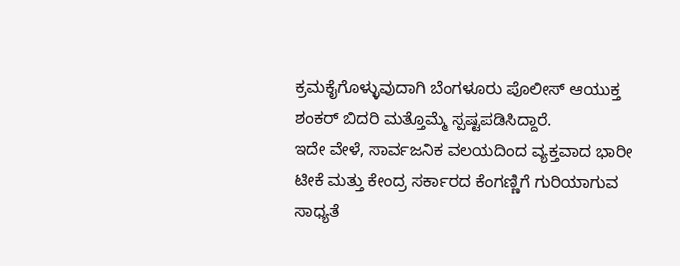ಕ್ರಮಕೈಗೊಳ್ಳುವುದಾಗಿ ಬೆಂಗಳೂರು ಪೊಲೀಸ್ ಆಯುಕ್ತ ಶಂಕರ್ ಬಿದರಿ ಮತ್ತೊಮ್ಮೆ ಸ್ಪಷ್ಟಪಡಿಸಿದ್ದಾರೆ.
ಇದೇ ವೇಳೆ, ಸಾರ್ವಜನಿಕ ವಲಯದಿಂದ ವ್ಯಕ್ತವಾದ ಭಾರೀ ಟೀಕೆ ಮತ್ತು ಕೇಂದ್ರ ಸರ್ಕಾರದ ಕೆಂಗಣ್ಣಿಗೆ ಗುರಿಯಾಗುವ ಸಾಧ್ಯತೆ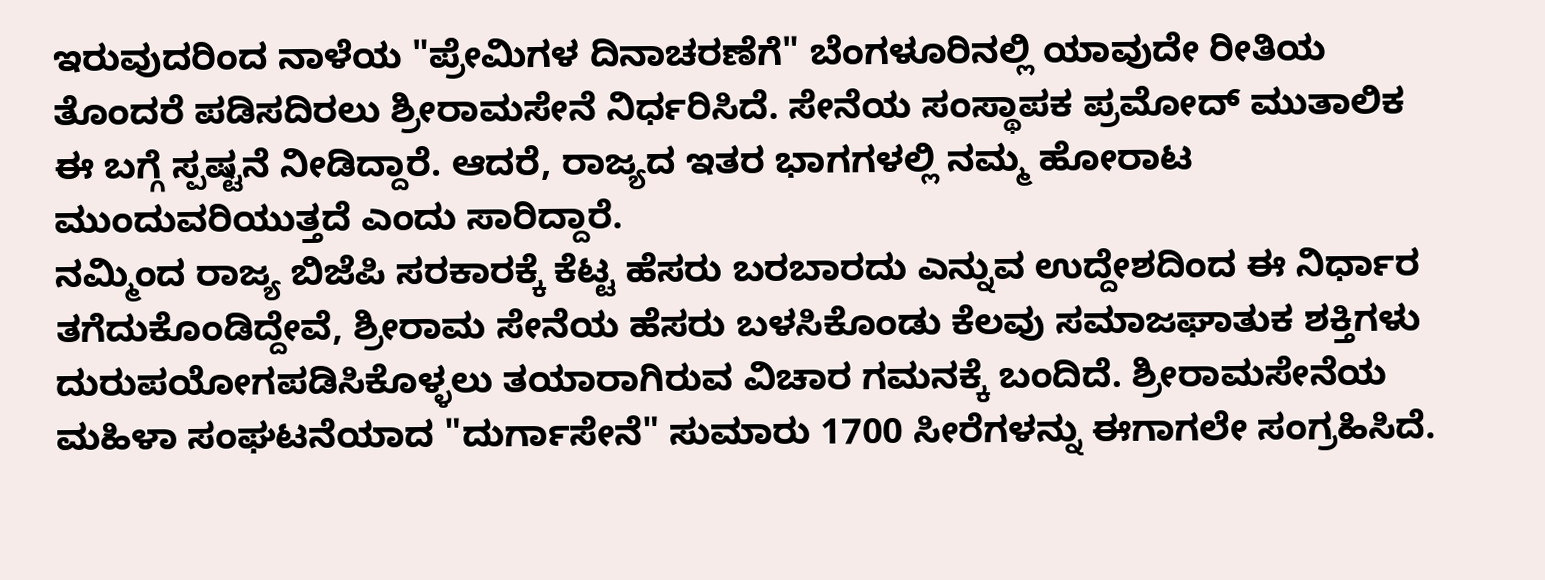ಇರುವುದರಿಂದ ನಾಳೆಯ "ಪ್ರೇಮಿಗಳ ದಿನಾಚರಣೆಗೆ" ಬೆಂಗಳೂರಿನಲ್ಲಿ ಯಾವುದೇ ರೀತಿಯ ತೊಂದರೆ ಪಡಿಸದಿರಲು ಶ್ರೀರಾಮಸೇನೆ ನಿರ್ಧರಿಸಿದೆ. ಸೇನೆಯ ಸಂಸ್ಥಾಪಕ ಪ್ರಮೋದ್ ಮುತಾಲಿಕ ಈ ಬಗ್ಗೆ ಸ್ಪಷ್ಟನೆ ನೀಡಿದ್ದಾರೆ. ಆದರೆ, ರಾಜ್ಯದ ಇತರ ಭಾಗಗಳಲ್ಲಿ ನಮ್ಮ ಹೋರಾಟ ಮುಂದುವರಿಯುತ್ತದೆ ಎಂದು ಸಾರಿದ್ದಾರೆ.
ನಮ್ಮಿಂದ ರಾಜ್ಯ ಬಿಜೆಪಿ ಸರಕಾರಕ್ಕೆ ಕೆಟ್ಟ ಹೆಸರು ಬರಬಾರದು ಎನ್ನುವ ಉದ್ದೇಶದಿಂದ ಈ ನಿರ್ಧಾರ ತಗೆದುಕೊಂಡಿದ್ದೇವೆ, ಶ್ರೀರಾಮ ಸೇನೆಯ ಹೆಸರು ಬಳಸಿಕೊಂಡು ಕೆಲವು ಸಮಾಜಘಾತುಕ ಶಕ್ತಿಗಳು ದುರುಪಯೋಗಪಡಿಸಿಕೊಳ್ಳಲು ತಯಾರಾಗಿರುವ ವಿಚಾರ ಗಮನಕ್ಕೆ ಬಂದಿದೆ. ಶ್ರೀರಾಮಸೇನೆಯ ಮಹಿಳಾ ಸಂಘಟನೆಯಾದ "ದುರ್ಗಾಸೇನೆ" ಸುಮಾರು 1700 ಸೀರೆಗಳನ್ನು ಈಗಾಗಲೇ ಸಂಗ್ರಹಿಸಿದೆ.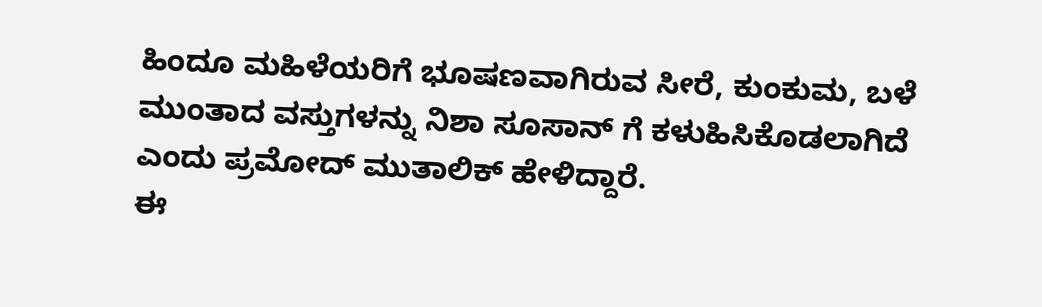ಹಿಂದೂ ಮಹಿಳೆಯರಿಗೆ ಭೂಷಣವಾಗಿರುವ ಸೀರೆ, ಕುಂಕುಮ, ಬಳೆ ಮುಂತಾದ ವಸ್ತುಗಳನ್ನು ನಿಶಾ ಸೂಸಾನ್ ಗೆ ಕಳುಹಿಸಿಕೊಡಲಾಗಿದೆ ಎಂದು ಪ್ರಮೋದ್ ಮುತಾಲಿಕ್ ಹೇಳಿದ್ದಾರೆ.
ಈ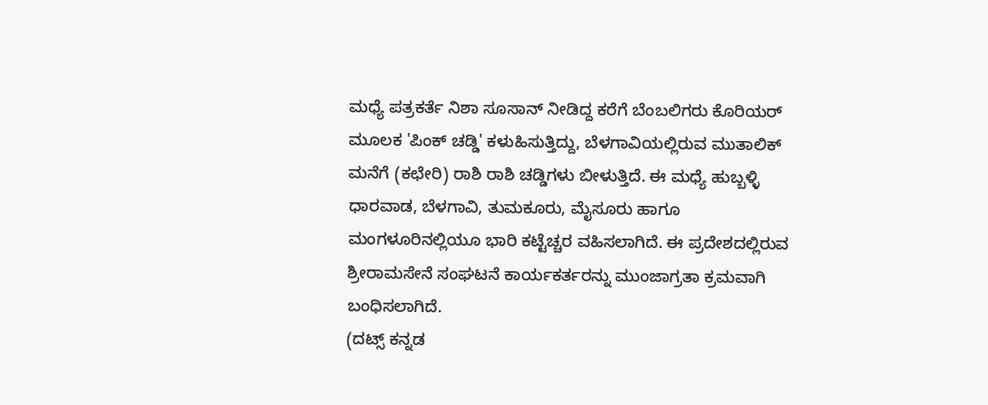ಮಧ್ಯೆ ಪತ್ರಕರ್ತೆ ನಿಶಾ ಸೂಸಾನ್ ನೀಡಿದ್ದ ಕರೆಗೆ ಬೆಂಬಲಿಗರು ಕೊರಿಯರ್ ಮೂಲಕ 'ಪಿಂಕ್ ಚಡ್ಡಿ' ಕಳುಹಿಸುತ್ತಿದ್ದು, ಬೆಳಗಾವಿಯಲ್ಲಿರುವ ಮುತಾಲಿಕ್ ಮನೆಗೆ (ಕಛೇರಿ) ರಾಶಿ ರಾಶಿ ಚಡ್ಡಿಗಳು ಬೀಳುತ್ತಿದೆ. ಈ ಮಧ್ಯೆ ಹುಬ್ಬಳ್ಳಿ ಧಾರವಾಡ, ಬೆಳಗಾವಿ, ತುಮಕೂರು, ಮೈಸೂರು ಹಾಗೂ ಮಂಗಳೂರಿನಲ್ಲಿಯೂ ಭಾರಿ ಕಟ್ಟೆಚ್ಚರ ವಹಿಸಲಾಗಿದೆ. ಈ ಪ್ರದೇಶದಲ್ಲಿರುವ ಶ್ರೀರಾಮಸೇನೆ ಸಂಘಟನೆ ಕಾರ್ಯಕರ್ತರನ್ನು ಮುಂಜಾಗ್ರತಾ ಕ್ರಮವಾಗಿ ಬಂಧಿಸಲಾಗಿದೆ.
(ದಟ್ಸ್ ಕನ್ನಡ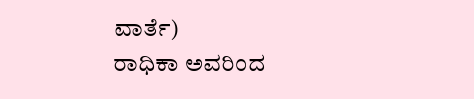ವಾರ್ತೆ)
ರಾಧಿಕಾ ಅವರಿಂದ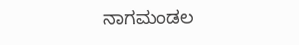ನಾಗಮಂಡಲ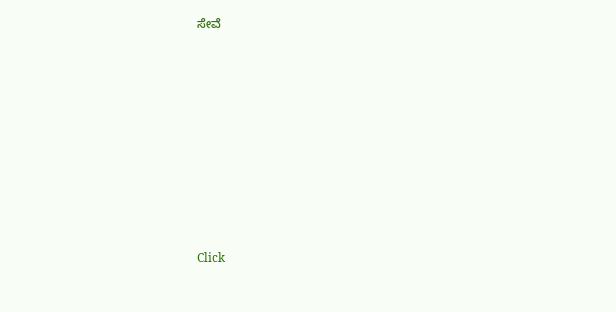ಸೇವೆ












Click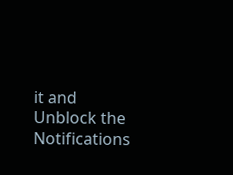it and Unblock the Notifications